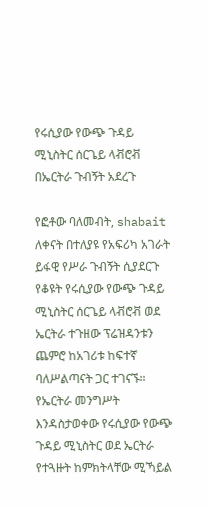የሩሲያው የውጭ ጉዳይ ሚኒስትር ሰርጌይ ላቭሮቭ በኤርትራ ጉብኝት አደረጉ

የፎቶው ባለመብት, shabait
ለቀናት በተለያዩ የአፍሪካ አገራት ይፋዊ የሥራ ጉብኝት ሲያደርጉ የቆዩት የሩሲያው የውጭ ጉዳይ ሚኒስትር ሰርጌይ ላቭሮቭ ወደ ኤርትራ ተጉዘው ፕሬዝዳንቱን ጨምሮ ከአገሪቱ ከፍተኛ ባለሥልጣናት ጋር ተገናኙ።
የኤርትራ መንግሥት እንዳስታወቀው የሩሲያው የውጭ ጉዳይ ሚኒስትር ወደ ኤርትራ የተጓዙት ከምክትላቸው ሚኻይል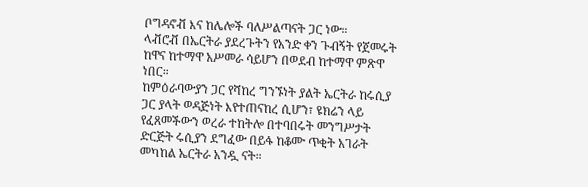ቦግዳኖቭ እና ከሌሎች ባለሥልጣናት ጋር ነው።
ላቭሮቭ በኤርትራ ያደረጉትን የአንድ ቀን ጉብኝት የጀመሩት ከዋና ከተማዋ አሥመራ ሳይሆን በወደብ ከተማዋ ምጽዋ ነበር።
ከምዕራባውያን ጋር የሻከረ ግንኙነት ያልት ኤርትራ ከሩሲያ ጋር ያላት ወዳጅነት እየተጠናከረ ሲሆን፣ ዩክሬን ላይ የፈጸመችውን ወረራ ተከትሎ በተባበሩት መንግሥታት ድርጅት ሩሲያን ደግፈው በይፋ ከቆሙ ጥቂት አገራት መካከል ኤርትራ አንዷ ናት።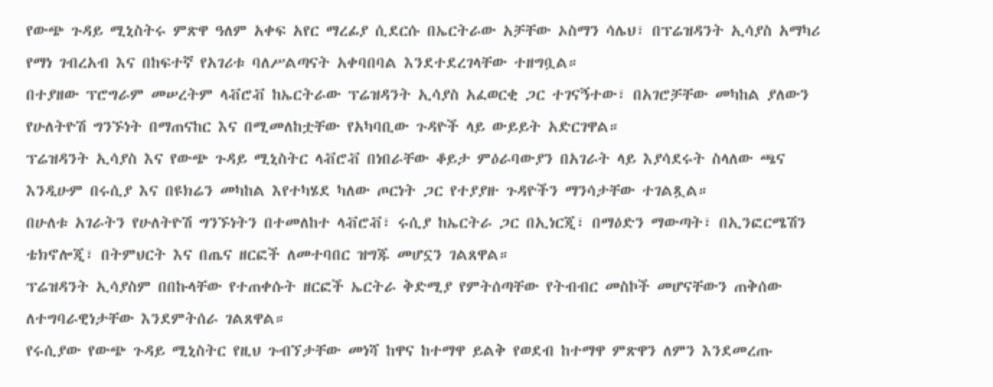የውጭ ጉዳይ ሚኒስትሩ ምጽዋ ዓለም አቀፍ አየር ማረፊያ ሲደርሱ በኤርትራው አቻቸው ኦስማን ሳሌህ፣ በፕሬዝዳንት ኢሳያስ አማካሪ የማነ ገብረአብ እና በከፍተኛ የአገሪቱ ባለሥልጣናት አቀባበባል እንደተደረገላቸው ተዘግቧል።
በተያዘው ፕሮግራም መሠረትም ላቭሮቭ ከኤርትራው ፕሬዝዳንት ኢሳያስ አፈወርቂ ጋር ተገናኝተው፣ በአገሮቻቸው መካከል ያለውን የሁለትዮሽ ግንኙነት በማጠናከር እና በሚመለከቷቸው የአካባቢው ጉዳዮች ላይ ውይይት አድርገዋል።
ፕሬዝዳንት ኢሳያስ እና የውጭ ጉዳይ ሚኒስትር ላቭሮቭ በነበራቸው ቆይታ ምዕራባውያን በአገራት ላይ እያሳደሩት ስላለው ጫና እንዲሁም በሩሲያ እና በዩክሬን መካከል እየተካሄደ ካለው ጦርነት ጋር የተያያዙ ጉዳዮችን ማንሳታቸው ተገልጿል።
በሁለቱ አገራትን የሁለትዮሽ ግንኙነትን በተመለከተ ላቭሮቭ፣ ሩሲያ ከኤርትራ ጋር በኢነርጂ፣ በማዕድን ማውጣት፣ በኢንፎርሜሽን ቴክኖሎጂ፣ በትምህርት እና በጤና ዘርፎች ለመተባበር ዝግጁ መሆኗን ገልጸዋል።
ፕሬዝዳንት ኢሳያስም በበኩላቸው የተጠቀሱት ዘርፎች ኤርትራ ቅድሚያ የምትሰጣቸው የትብብር መስኮች መሆናቸውን ጠቅሰው ለተግባራዊነታቸው እንደምትሰራ ገልጸዋል።
የሩሲያው የውጭ ጉዳይ ሚኒስትር የዚህ ጉብኘታቸው መነሻ ከዋና ከተማዋ ይልቅ የወደብ ከተማዋ ምጽዋን ለምን እንደመረጡ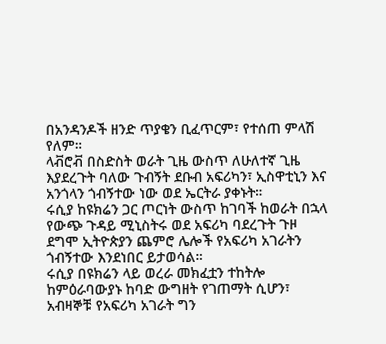በአንዳንዶች ዘንድ ጥያቄን ቢፈጥርም፣ የተሰጠ ምላሽ የለም።
ላቭሮቭ በስድስት ወራት ጊዜ ውስጥ ለሁለተኛ ጊዜ እያደረጉት ባለው ጉብኝት ደቡብ አፍሪካን፣ ኢስዋቲኒን እና አንጎላን ጎብኝተው ነው ወደ ኤርትራ ያቀኑት።
ሩሲያ ከዩክሬን ጋር ጦርነት ውስጥ ከገባች ከወራት በኋላ የውጭ ጉዳይ ሚኒስትሩ ወደ አፍሪካ ባደረጉት ጉዞ ደግሞ ኢትዮጵያን ጨምሮ ሌሎች የአፍሪካ አገራትን ጎብኝተው እንደነበር ይታወሳል።
ሩሲያ በዩክሬን ላይ ወረራ መክፈቷን ተከትሎ ከምዕራባውያኑ ከባድ ውግዘት የገጠማት ሲሆን፣ አብዛኞቹ የአፍሪካ አገራት ግን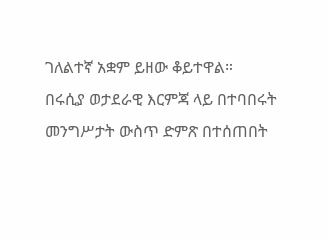ገለልተኛ አቋም ይዘው ቆይተዋል።
በሩሲያ ወታደራዊ እርምጃ ላይ በተባበሩት መንግሥታት ውስጥ ድምጽ በተሰጠበት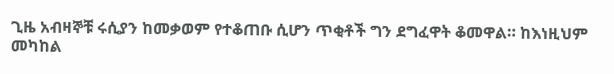ጊዜ አብዛኞቹ ሩሲያን ከመቃወም የተቆጠቡ ሲሆን ጥቂቶች ግን ደግፈዋት ቆመዋል። ከእነዚህም መካከል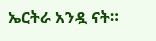ኤርትራ አንዷ ናት።